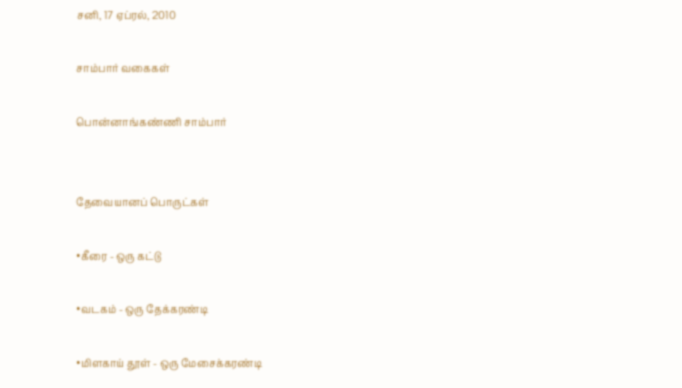சனி, 17 ஏப்ரல், 2010

சாம்பார் வகைகள்

பொன்னாங்கண்ணி சாம்பார்


தேவையானப் பொருட்கள்

•கீரை - ஒரு கட்டு

•வடகம் - ஒரு தேக்கரண்டி

•மிளகாய் தூள் - ஒரு மேசைக்கரண்டி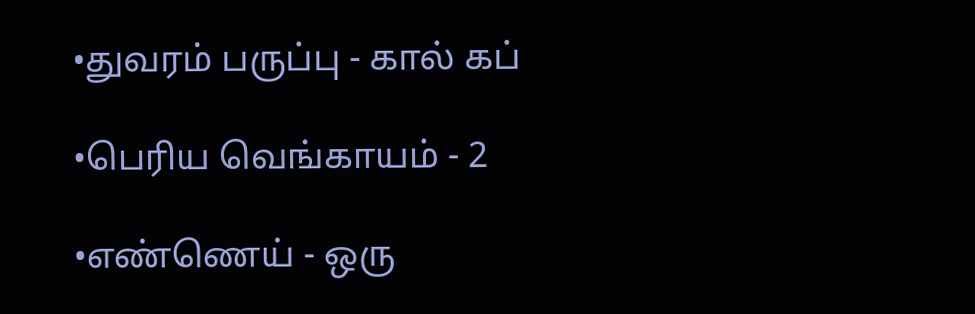•துவரம் பருப்பு - கால் கப்

•பெரிய வெங்காயம் - 2

•எண்ணெய் - ஒரு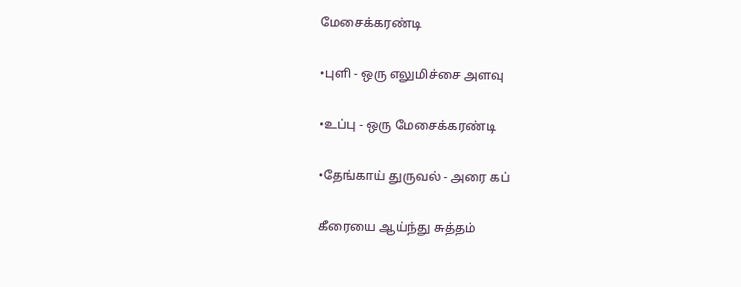மேசைக்கரண்டி

•புளி - ஒரு எலுமிச்சை அளவு

•உப்பு - ஒரு மேசைக்கரண்டி

•தேங்காய் துருவல் - அரை கப்

கீரையை ஆய்ந்து சுத்தம்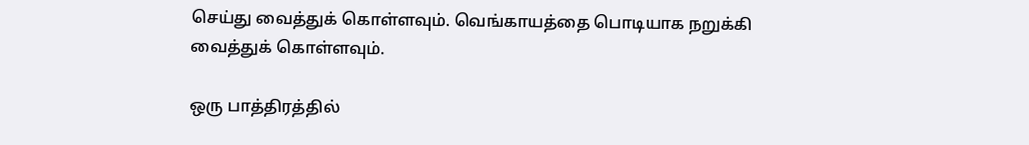செய்து வைத்துக் கொள்ளவும். வெங்காயத்தை பொடியாக நறுக்கி வைத்துக் கொள்ளவும்.

ஒரு பாத்திரத்தில்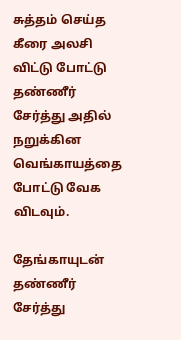சுத்தம் செய்த கீரை அலசி விட்டு போட்டு தண்ணீர் சேர்த்து அதில் நறுக்கின வெங்காயத்தை போட்டு வேக விடவும்.

தேங்காயுடன் தண்ணீர் சேர்த்து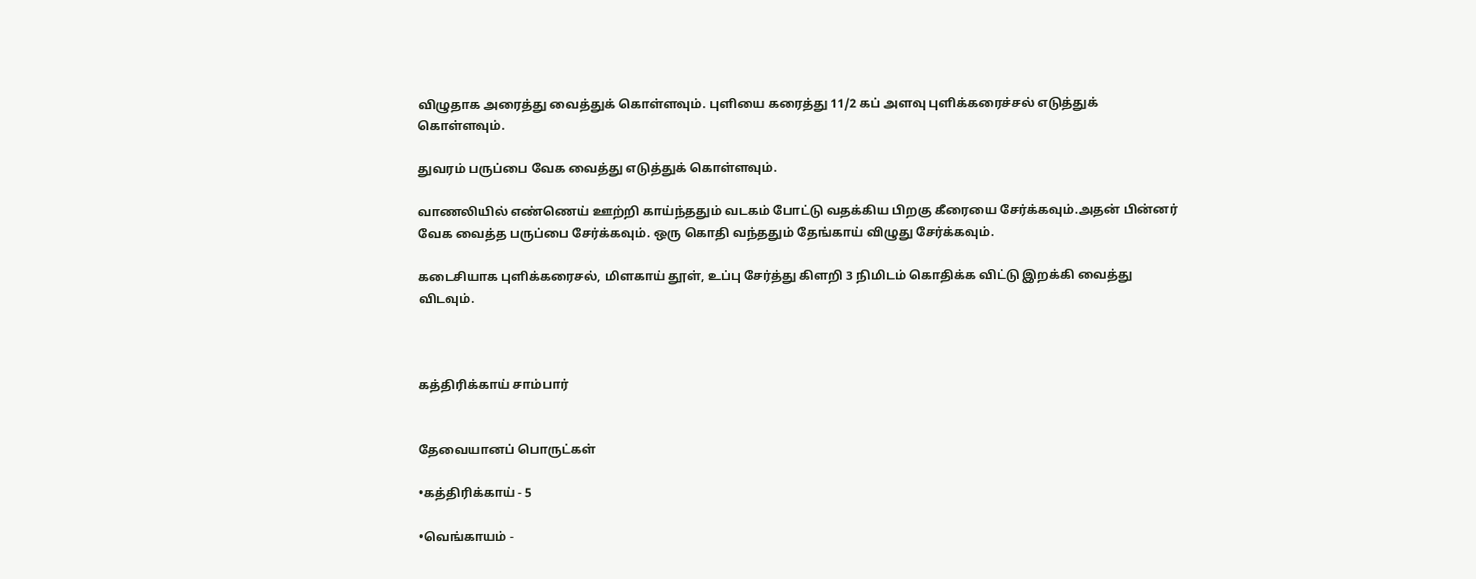விழுதாக அரைத்து வைத்துக் கொள்ளவும். புளியை கரைத்து 11/2 கப் அளவு புளிக்கரைச்சல் எடுத்துக் கொள்ளவும்.

துவரம் பருப்பை வேக வைத்து எடுத்துக் கொள்ளவும்.

வாணலியில் எண்ணெய் ஊற்றி காய்ந்ததும் வடகம் போட்டு வதக்கிய பிறகு கீரையை சேர்க்கவும்.அதன் பின்னர் வேக வைத்த பருப்பை சேர்க்கவும். ஒரு கொதி வந்ததும் தேங்காய் விழுது சேர்க்கவும்.

கடைசியாக புளிக்கரைசல், மிளகாய் தூள், உப்பு சேர்த்து கிளறி 3 நிமிடம் கொதிக்க விட்டு இறக்கி வைத்து விடவும்.



கத்திரிக்காய் சாம்பார்


தேவையானப் பொருட்கள்

•கத்திரிக்காய் - 5

•வெங்காயம் -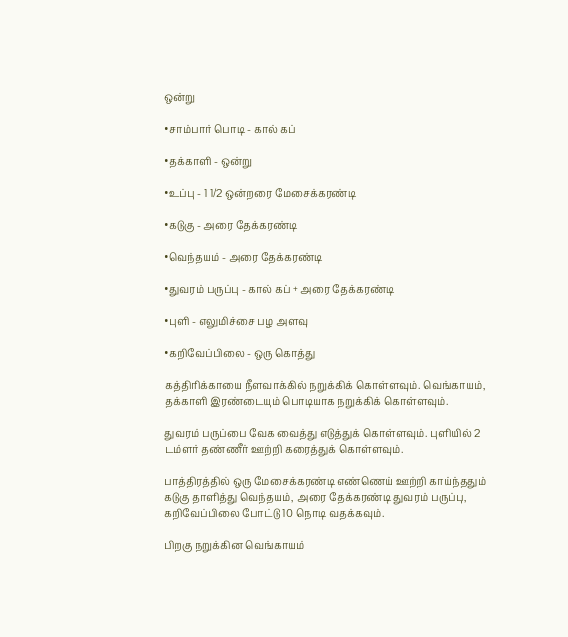ஒன்று

•சாம்பார் பொடி - கால் கப்

•தக்காளி - ஒன்று

•உப்பு - 1 1/2 ஒன்றரை மேசைக்கரண்டி

•கடுகு - அரை தேக்கரண்டி

•வெந்தயம் - அரை தேக்கரண்டி

•துவரம் பருப்பு - கால் கப் + அரை தேக்கரண்டி

•புளி - எலுமிச்சை பழ அளவு

•கறிவேப்பிலை - ஒரு கொத்து

கத்திரிக்காயை நீளவாக்கில் நறுக்கிக் கொள்ளவும். வெங்காயம், தக்காளி இரண்டையும் பொடியாக நறுக்கிக் கொள்ளவும்.

துவரம் பருப்பை வேக வைத்து எடுத்துக் கொள்ளவும். புளியில் 2 டம்ளர் தண்ணீர் ஊற்றி கரைத்துக் கொள்ளவும்.

பாத்திரத்தில் ஒரு மேசைக்கரண்டி எண்ணெய் ஊற்றி காய்ந்ததும் கடுகு தாளித்து வெந்தயம், அரை தேக்கரண்டி துவரம் பருப்பு, கறிவேப்பிலை போட்டு 10 நொடி வதக்கவும்.

பிறகு நறுக்கின வெங்காயம்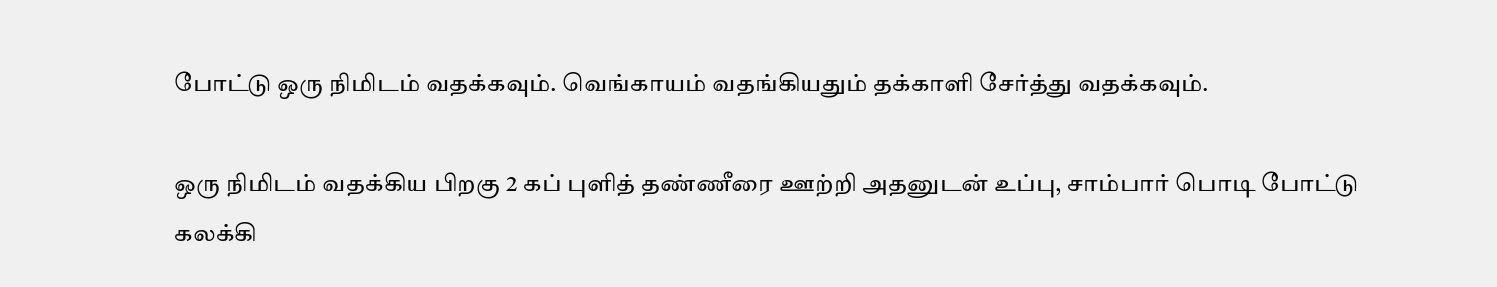போட்டு ஒரு நிமிடம் வதக்கவும். வெங்காயம் வதங்கியதும் தக்காளி சேர்த்து வதக்கவும்.

ஒரு நிமிடம் வதக்கிய பிறகு 2 கப் புளித் தண்ணீரை ஊற்றி அதனுடன் உப்பு, சாம்பார் பொடி போட்டு கலக்கி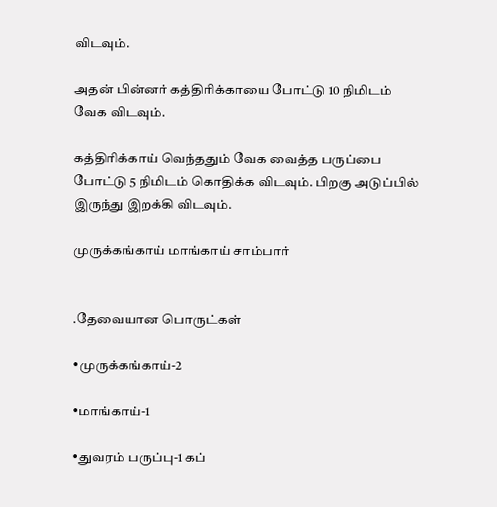விடவும்.

அதன் பின்னர் கத்திரிக்காயை போட்டு 10 நிமிடம் வேக விடவும்.

கத்திரிக்காய் வெந்ததும் வேக வைத்த பருப்பை போட்டு 5 நிமிடம் கொதிக்க விடவும். பிறகு அடுப்பில் இருந்து இறக்கி விடவும்.

முருக்கங்காய் மாங்காய் சாம்பார்


.தேவையான பொருட்கள்

•முருக்கங்காய்-2

•மாங்காய்-1

•துவரம் பருப்பு-1 கப்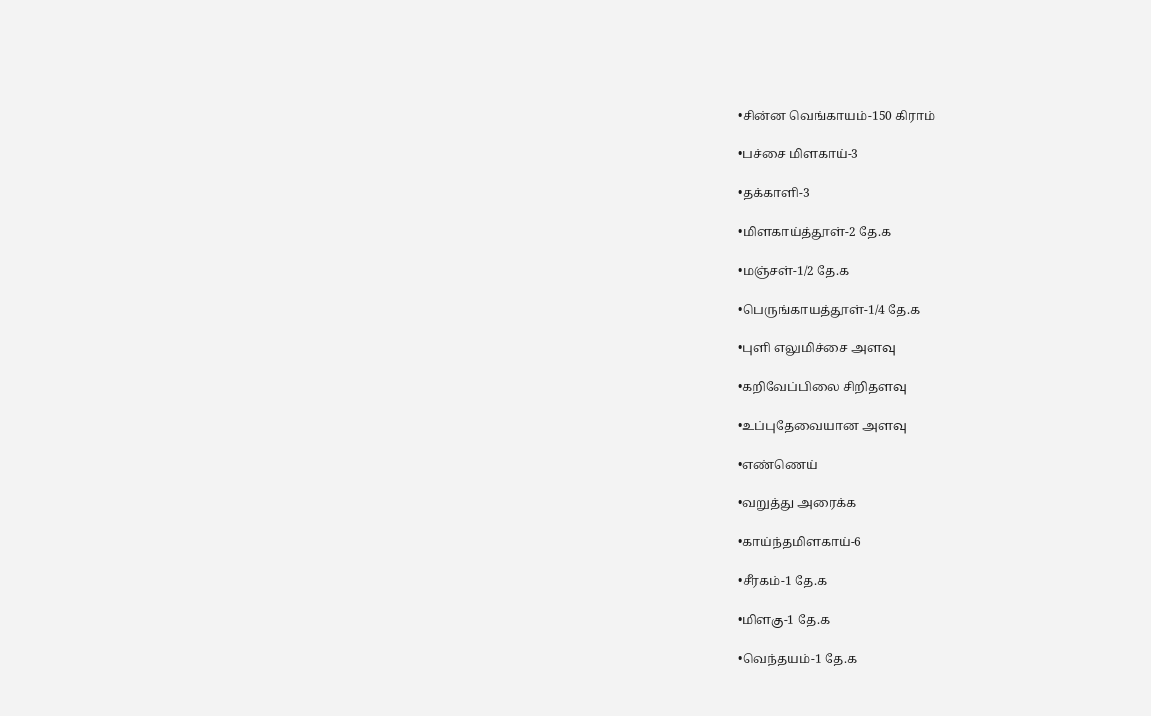•சின்ன வெங்காயம்-150 கிராம்

•பச்சை மிளகாய்-3

•தக்காளி-3

•மிளகாய்த்தூள்-2 தே.க

•மஞ்சள்-1/2 தே.க

•பெருங்காயத்தூள்-1/4 தே.க

•புளி எலுமிச்சை அளவு

•கறிவேப்பிலை சிறிதளவு

•உப்புதேவையான அளவு

•எண்ணெய்

•வறுத்து அரைக்க

•காய்ந்தமிளகாய்-6

•சீரகம்-1 தே.க

•மிளகு-1 தே.க

•வெந்தயம்-1 தே.க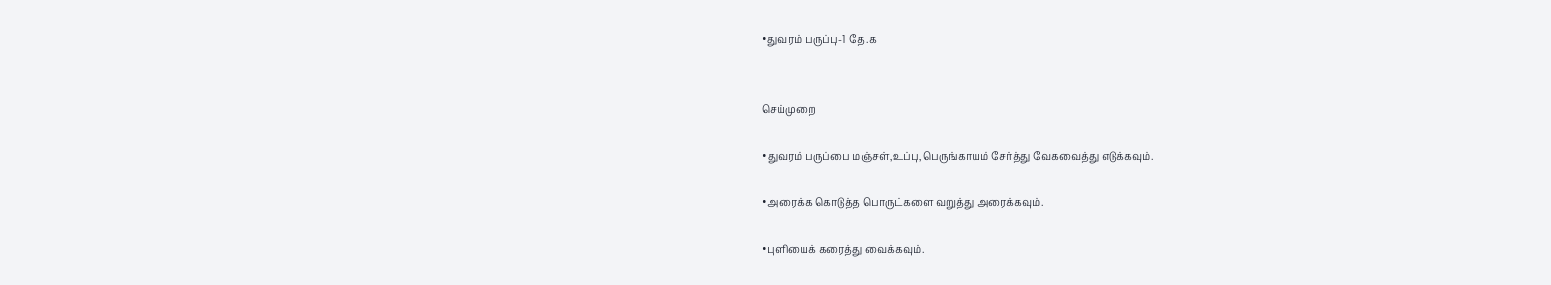•துவரம் பருப்பு-1 தே.க


செய்முறை

•துவரம் பருப்பை மஞ்சள்,உப்பு,பெருங்காயம் சேர்த்து வேகவைத்து எடுக்கவும்.

•அரைக்க கொடுத்த பொருட்களை வறுத்து அரைக்கவும்.

•புளியைக் கரைத்து வைக்கவும்.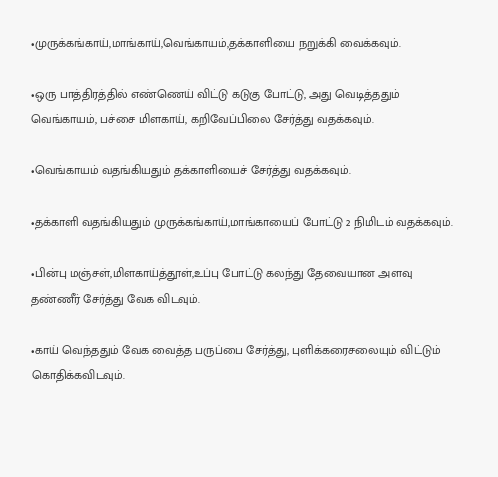•முருக்கங்காய்,மாங்காய்,வெங்காயம்,தக்காளியை நறுக்கி வைக்கவும்.

•ஒரு பாத்திரத்தில் எண்ணெய் விட்டு கடுகு போட்டு, அது வெடித்ததும் வெங்காயம், பச்சை மிளகாய், கறிவேப்பிலை சேர்த்து வதக்கவும்.

•வெங்காயம் வதங்கியதும் தக்காளியைச் சேர்த்து வதக்கவும்.

•தக்காளி வதங்கியதும் முருக்கங்காய்,மாங்காயைப் போட்டு 2 நிமிடம் வதக்கவும்.

•பின்பு மஞ்சள்,மிளகாய்த்தூள்,உப்பு போட்டு கலந்து தேவையான அளவு தண்ணீர் சேர்த்து வேக விடவும்.

•காய் வெந்ததும் வேக வைத்த பருப்பை சேர்த்து, புளிக்கரைசலையும் விட்டும் கொதிக்கவிடவும்.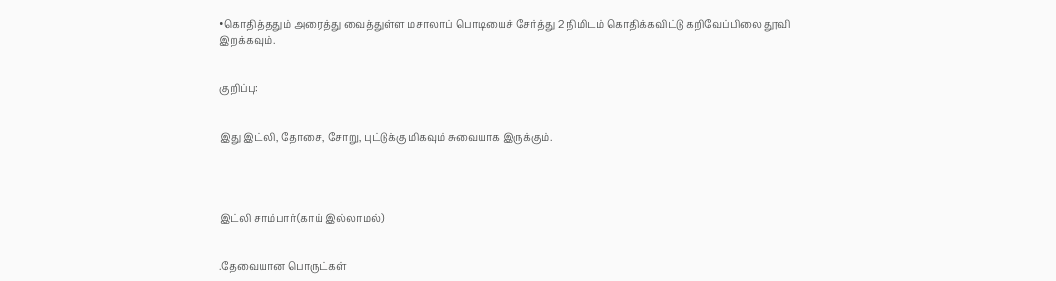•கொதித்ததும் அரைத்து வைத்துள்ள மசாலாப் பொடியைச் சேர்த்து 2 நிமிடம் கொதிக்கவிட்டு கறிவேப்பிலை தூவி இறக்கவும்.


குறிப்பு:


இது இட்லி, தோசை, சோறு, புட்டுக்கு மிகவும் சுவையாக இருக்கும்.




இட்லி சாம்பார்(காய் இல்லாமல்)


.தேவையான பொருட்கள்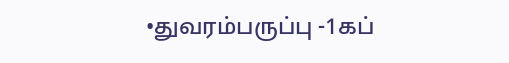•துவரம்பருப்பு -1கப்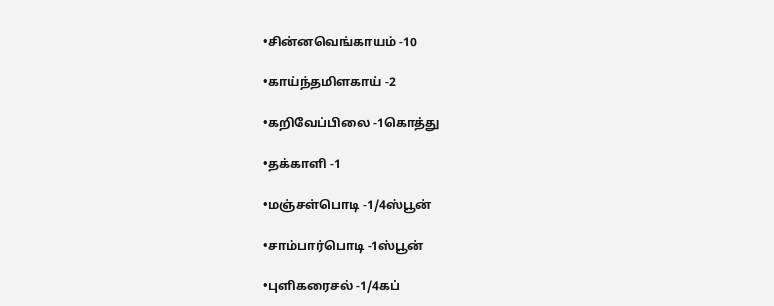•சின்னவெங்காயம் -10

•காய்ந்தமிளகாய் -2

•கறிவேப்பிலை -1கொத்து

•தக்காளி -1

•மஞ்சள்பொடி -1/4ஸ்பூன்

•சாம்பார்பொடி -1ஸ்பூன்

•புளிகரைசல் -1/4கப்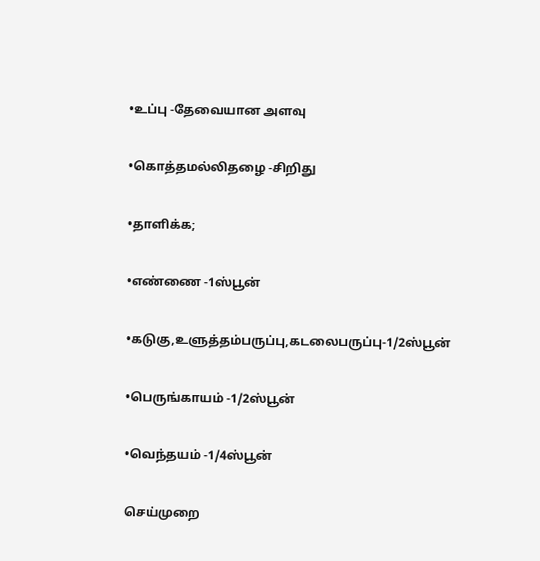•உப்பு -தேவையான அளவு

•கொத்தமல்லிதழை -சிறிது

•தாளிக்க;

•எண்ணை -1ஸ்பூன்

•கடுகு,உளுத்தம்பருப்பு,கடலைபருப்பு-1/2ஸ்பூன்

•பெருங்காயம் -1/2ஸ்பூன்

•வெந்தயம் -1/4ஸ்பூன்

செய்முறை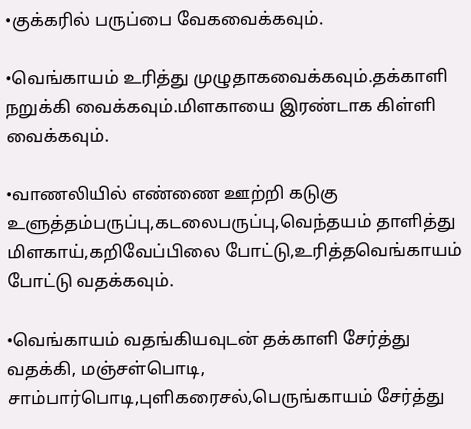•குக்கரில் பருப்பை வேகவைக்கவும்.

•வெங்காயம் உரித்து முழுதாகவைக்கவும்.தக்காளி நறுக்கி வைக்கவும்.மிளகாயை இரண்டாக கிள்ளி வைக்கவும்.

•வாணலியில் எண்ணை ஊற்றி கடுகு உளுத்தம்பருப்பு,கடலைபருப்பு,வெந்தயம் தாளித்து மிளகாய்,கறிவேப்பிலை போட்டு,உரித்தவெங்காயம் போட்டு வதக்கவும்.

•வெங்காயம் வதங்கியவுடன் தக்காளி சேர்த்து வதக்கி, மஞ்சள்பொடி, சாம்பார்பொடி,புளிகரைசல்,பெருங்காயம் சேர்த்து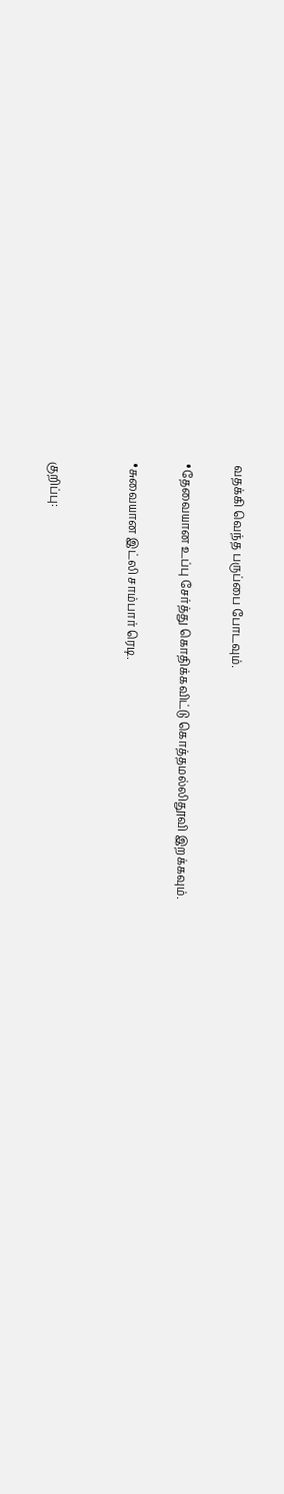வதக்கி வெந்த பருப்பை போடவும்.

•தேவையான உப்பு சேர்த்து கொதிக்கவிட்டு கொத்தமல்லிதூவி இறக்கவும்.

•சுவையான இட்லி சாம்பார் ரெடி.


குறிப்பு: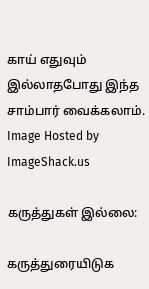காய் எதுவும் இல்லாதபோது இந்த சாம்பார் வைக்கலாம்.
Image Hosted by ImageShack.us

கருத்துகள் இல்லை:

கருத்துரையிடுக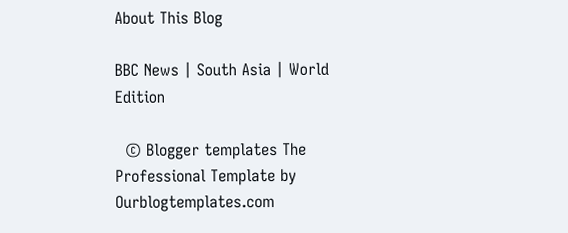About This Blog

BBC News | South Asia | World Edition

  © Blogger templates The Professional Template by Ourblogtemplates.com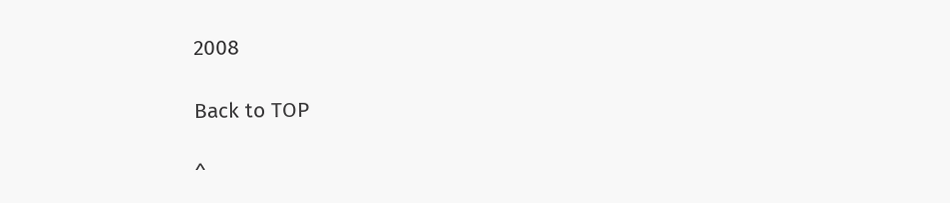2008

Back to TOP

^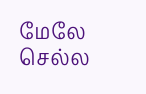மேலே செல்ல